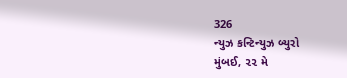326
ન્યુઝ કન્ટિન્યુઝ બ્યુરો
મુંબઈ, ૨૨ મે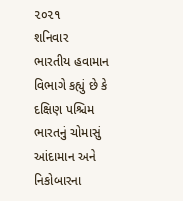૨૦૨૧
શનિવાર
ભારતીય હવામાન વિભાગે કહ્યું છે કે દક્ષિણ પશ્ચિમ ભારતનું ચોમાસું આંદામાન અને નિકોબારના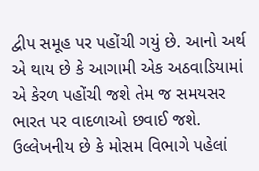દ્વીપ સમૂહ પર પહોંચી ગયું છે. આનો અર્થ એ થાય છે કે આગામી એક અઠવાડિયામાં એ કેરળ પહોંચી જશે તેમ જ સમયસર ભારત પર વાદળાઓ છવાઈ જશે.
ઉલ્લેખનીય છે કે મોસમ વિભાગે પહેલાં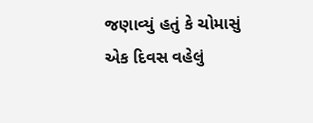જણાવ્યું હતું કે ચોમાસું એક દિવસ વહેલું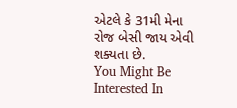એટલે કે 31મી મેના રોજ બેસી જાય એવી શક્યતા છે.
You Might Be Interested In